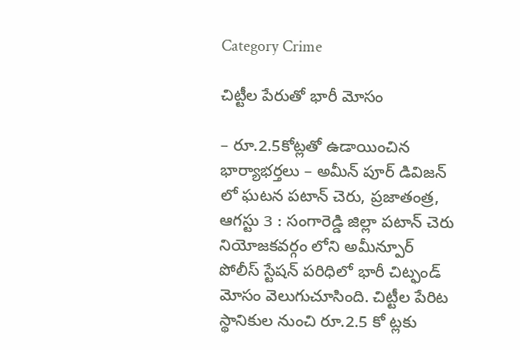Category Crime

చిట్టీల పేరుతో భారీ మోసం

– రూ.2.5కోట్లతో ఉడాయించిన భార్యాభర్తలు – అమీన్ పూర్ డివిజన్ లో ఘటన పటాన్ చెరు, ప్రజాతంత్ర, ఆగస్టు 3 : సంగారెడ్డి జిల్లా పటాన్ చెరు నియోజకవర్గం లోని అమీన్పూర్ పోలీస్ స్టేషన్ పరిధిలో భారీ చిట్ఫండ్ మోసం వెలుగుచూసింది. చిట్టీల పేరిట స్థానికుల నుంచి రూ.2.5 కో ట్లకు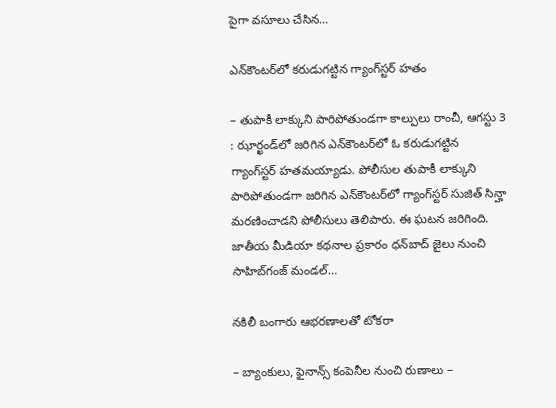పైగా వసూలు చేసిన…

ఎన్‌కౌంటర్‌లో కరుడుగట్టిన గ్యాంగ్‌స్టర్‌ ‌హతం

– తుపాకీ లాక్కుని పారిపోతుండగా కాల్పులు రాంచీ, ఆగస్టు 3 : ఝార్ఖండ్‌లో జరిగిన ఎన్‌కౌంటర్‌లో ఓ కరుడుగట్టిన గ్యాంగ్‌స్టర్‌ ‌హతమయ్యాడు. పోలీసుల తుపాకీ లాక్కుని పారిపోతుండగా జరిగిన ఎన్‌కౌంటర్‌లో గ్యాంగ్‌స్టర్‌ ‌సుజిత్‌ ‌సిన్హా మరణించాడని పోలీసులు తెలిపారు. ఈ ఘటన జరిగింది. జాతీయ మీడియా కథనాల ప్రకారం ధన్‌బాద్‌ ‌జైలు నుంచి సాహిబ్‌గంజ్‌ ‌మండల్‌…

నకిలీ బంగారు ఆభరణాలతో టోకరా

– బ్యాంకులు, ఫైనాన్స్ ‌కంపెనీల నుంచి రుణాలు –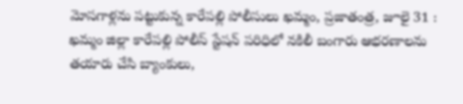మోసగాళ్లను పట్టుకున్న కారేపల్లి పోలీసులు ఖమ్మం, ప్రజాతంత్ర, జూలై 31 :  ఖమ్మం జిల్లా కారేపల్లి పోలీస్‌ ‌స్టేషన్‌ ‌పరిధిలో నకిలీ బంగారు ఆభరణాలను తయారు చేసి బ్యాంకులు,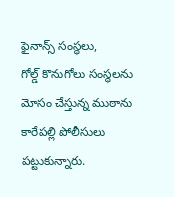ఫైనాన్స్ ‌సంస్థలు, గోల్డ్ ‌కొనుగోలు సంస్థలను మోసం చేస్తున్న ముఠాను కారేపల్లి పోలీసులు పట్టుకున్నారు.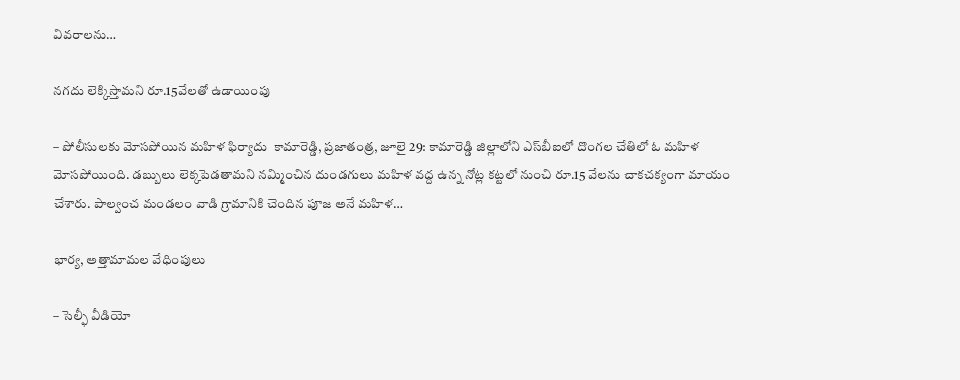వివరాలను…

నగదు లెక్కిస్తామని రూ.15వేలతో ఉడాయింపు

– పోలీసులకు మోసపోయిన మహిళ ఫిర్యాదు  కామారెడ్డి, ప్రజాతంత్ర, జూలై 29: కామారెడ్డి జిల్లాలోని ఎస్‌బీఐలో దొంగల చేతిలో ఓ మహిళ మోసపోయింది. డబ్బులు లెక్కపెడతామని నమ్మించిన దుండగులు మహిళ వద్ద ఉన్న నోట్ల కట్టలో నుంచి రూ.15 వేలను చాకచక్యంగా మాయం చేశారు. పాల్వంచ మండలం వాడి గ్రామానికి చెందిన పూజ అనే మహిళ…

భార్య, అత్తామామల వేధింపులు

– సెల్ఫీ వీడియో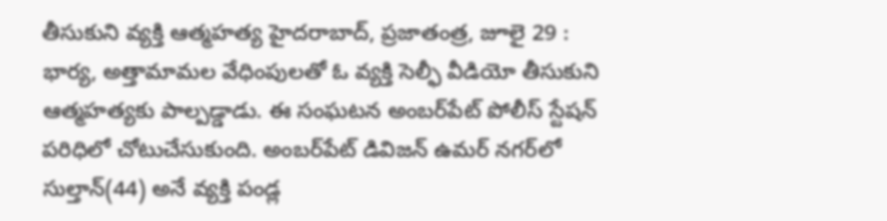తీసుకుని వ్యక్తి ఆత్మహత్య హైదరాబాద్, ప్రజాతంత్ర, జూలై 29 : భార్య, అత్తామామల వేధింపులతో ఓ వ్యక్తి సెల్ఫీ వీడియో తీసుకుని ఆత్మహత్యకు పాల్పడ్డాడు. ఈ సంఘటన అంబర్‌పేట్ పోలీస్ స్టేషన్ పరిధిలో చోటుచేసుకుంది. అంబర్‌పేట్ డివిజన్ ఉమర్ నగర్‌లో సుల్తాన్(44) అనే వ్యక్తి పండ్ల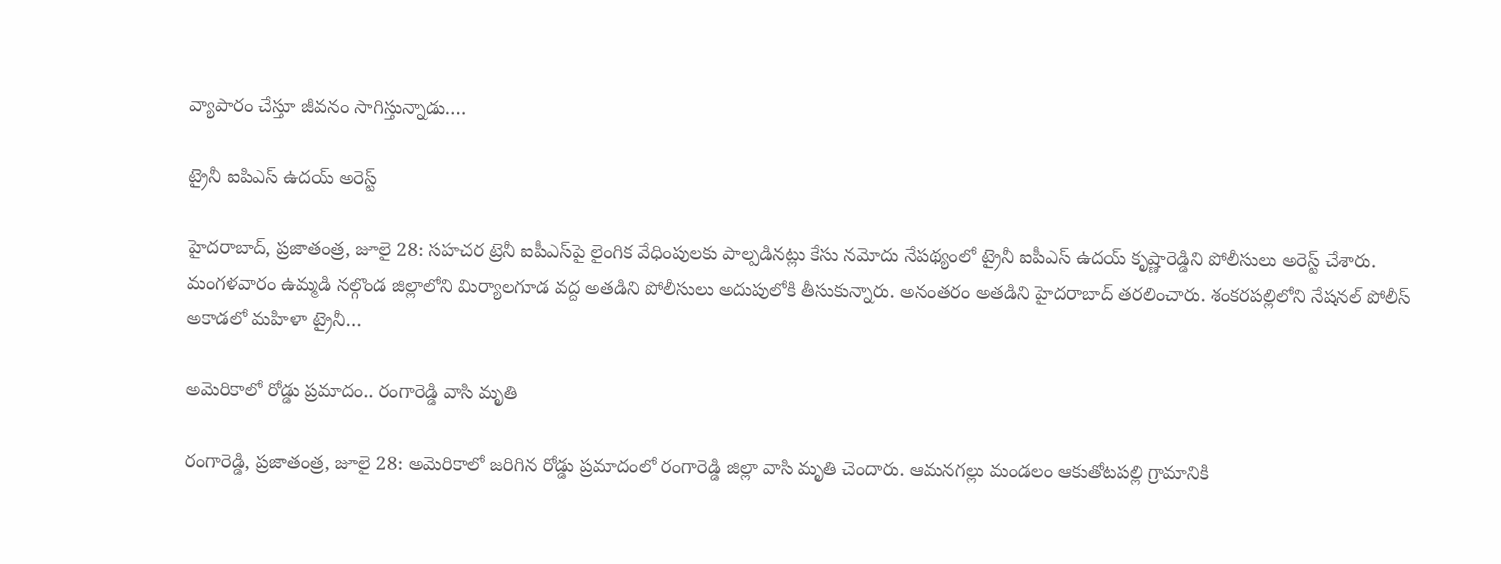వ్యాపారం చేస్తూ జీవనం సాగిస్తున్నాడు.…

ట్రైనీ ఐపిఎస్‌ ఉదయ్‌ అరెస్ట్

హైదరాబాద్‌, ప్రజాతంత్ర, జూలై 28: సహచర ట్రెనీ ఐపీఎస్‌పై లైంగిక వేధింపులకు పాల్పడినట్లు కేసు నమోదు నేపథ్యంలో ట్రైనీ ఐపీఎస్‌ ఉదయ్‌ ‌కృష్ణారెడ్డిని పోలీసులు అరెస్ట్ ‌చేశారు. మంగళవారం ఉమ్మడి నల్గొండ జిల్లాలోని మిర్యాలగూడ వద్ద అతడిని పోలీసులు అదుపులోకి తీసుకున్నారు. అనంతరం అతడిని హైదరాబాద్‌ ‌తరలించారు. శంకరపల్లిలోని నేషనల్‌ ‌పోలీస్‌ అకాడలో మహిళా ట్రైనీ…

అమెరికాలో రోడ్డు ప్రమాదం.. రంగారెడ్డి వాసి మృతి

రంగారెడ్డి, ప్రజాతంత్ర, జూలై 28: అమెరికాలో జరిగిన రోడ్డు ప్రమాదంలో రంగారెడ్డి జిల్లా వాసి మృతి చెందారు. ఆమనగల్లు మండలం ఆకుతోటపల్లి గ్రామానికి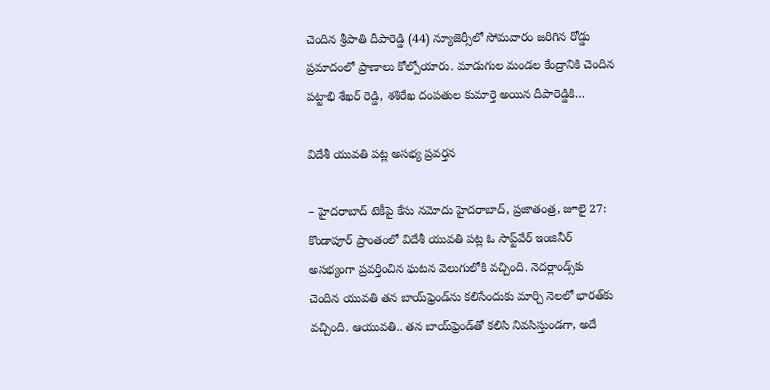చెందిన శ్రీపాతి దీపారెడ్డి (44) న్యూజెర్సీలో సోమవారం జరిగిన రోడ్డు ప్రమాదంలో ప్రాణాలు కోల్పోయారు. మాడుగుల మండల కేంద్రానికి చెందిన  పట్టాభి శేఖర్‌ ‌రెడ్డి, శశిరేఖ దంపతుల కుమార్తె అయిన దీపారెడ్డికి…

విదేశీ యువతి పట్ల అసభ్య ప్రవర్తన

– హైదరాబాద్‌ ‌టెకీపై కేసు నమోదు హైదరాబాద్‌, ప్రజాతంత్ర, జూలై 27: కొండాపూర్‌ ‌ప్రాంతంలో విదేశీ యువతి పట్ల ఓ సాప్ట్‌వేర్‌ ఇం‌జినీర్‌ అసభ్యంగా ప్రవర్తించిన ఘటన వెలుగులోకి వచ్చింది. నెదర్లాండ్స్‌కు చెందిన యువతి తన బాయ్‌‌ఫ్రెండ్‌ను కలిసేందుకు మార్చి నెలలో భారత్‌కు వచ్చింది. ఆయువతి.. తన బాయ్‌‌ఫ్రెండ్‌తో కలిసి నివసిస్తుండగా, అదే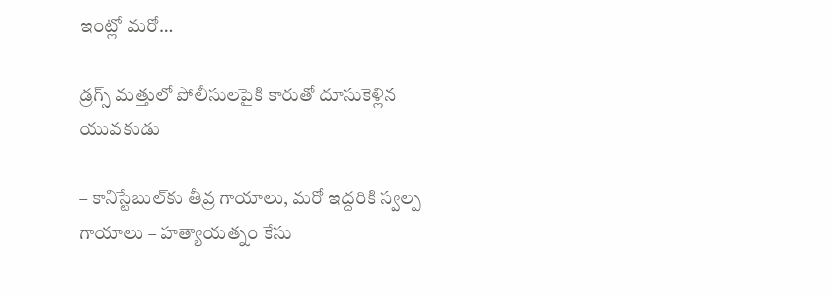ఇంట్లో మరో…

డ్రగ్స్ ‌మత్తులో పోలీసులపైకి కారుతో దూసుకెళ్లిన యువకుడు

– కానిస్టేబుల్‌కు తీవ్ర గాయాలు, మరో ఇద్దరికి స్వల్ప గాయాలు – హ‌త్యాయత్నం కేసు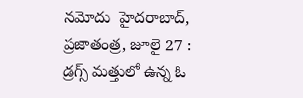నమోదు  హైదరాబాద్‌, ప్రజాతంత్ర, జూలై 27 : డ్రగ్స్ ‌మత్తులో ఉన్న ఓ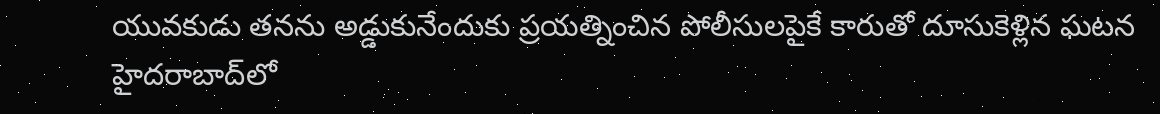యువకుడు తనను అడ్డుకునేందుకు ప్రయత్నించిన పోలీసులపైకే కారుతో దూసుకెళ్లిన ఘటన హైదరాబాద్‌లో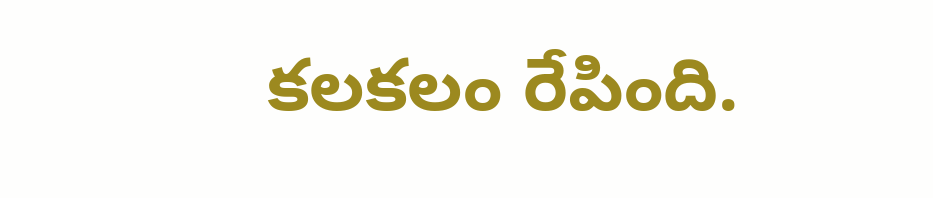కలకలం రేపింది.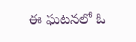ఈ ఘటనలో ఓ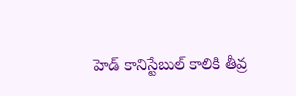హెడ్‌ ‌కానిస్టేబుల్‌ ‌కాలికి తీవ్ర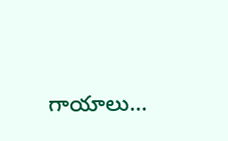గాయాలు…